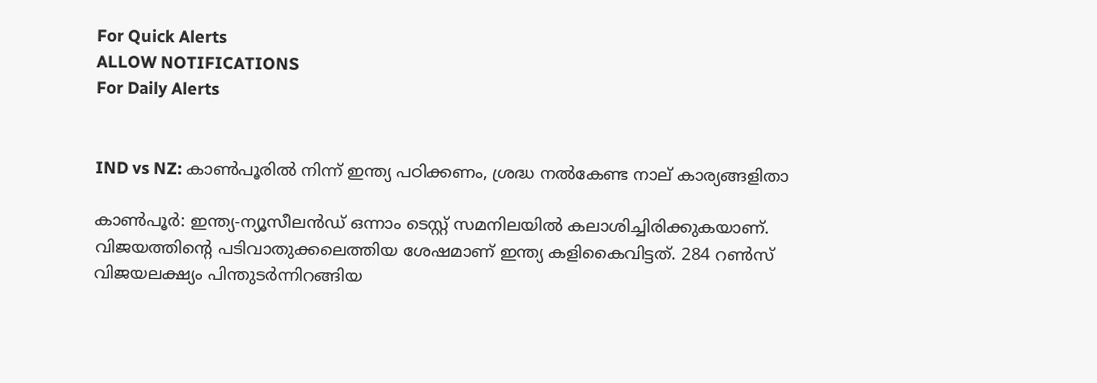For Quick Alerts
ALLOW NOTIFICATIONS
For Daily Alerts


IND vs NZ: കാണ്‍പൂരില്‍ നിന്ന് ഇന്ത്യ പഠിക്കണം, ശ്രദ്ധ നല്‍കേണ്ട നാല് കാര്യങ്ങളിതാ

കാണ്‍പൂര്‍: ഇന്ത്യ-ന്യൂസീലന്‍ഡ് ഒന്നാം ടെസ്റ്റ് സമനിലയില്‍ കലാശിച്ചിരിക്കുകയാണ്. വിജയത്തിന്റെ പടിവാതുക്കലെത്തിയ ശേഷമാണ് ഇന്ത്യ കളികൈവിട്ടത്. 284 റണ്‍സ് വിജയലക്ഷ്യം പിന്തുടര്‍ന്നിറങ്ങിയ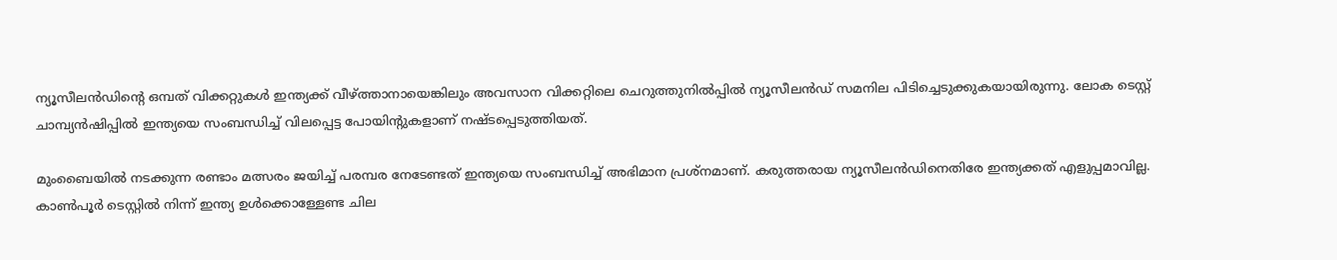ന്യൂസീലന്‍ഡിന്റെ ഒമ്പത് വിക്കറ്റുകള്‍ ഇന്ത്യക്ക് വീഴ്ത്താനായെങ്കിലും അവസാന വിക്കറ്റിലെ ചെറുത്തുനില്‍പ്പില്‍ ന്യൂസീലന്‍ഡ് സമനില പിടിച്ചെടുക്കുകയായിരുന്നു. ലോക ടെസ്റ്റ് ചാമ്പ്യന്‍ഷിപ്പില്‍ ഇന്ത്യയെ സംബന്ധിച്ച് വിലപ്പെട്ട പോയിന്റുകളാണ് നഷ്ടപ്പെടുത്തിയത്.

മുംബൈയില്‍ നടക്കുന്ന രണ്ടാം മത്സരം ജയിച്ച് പരമ്പര നേടേണ്ടത് ഇന്ത്യയെ സംബന്ധിച്ച് അഭിമാന പ്രശ്‌നമാണ്. കരുത്തരായ ന്യൂസീലന്‍ഡിനെതിരേ ഇന്ത്യക്കത് എളുപ്പമാവില്ല. കാണ്‍പൂര്‍ ടെസ്റ്റില്‍ നിന്ന് ഇന്ത്യ ഉള്‍ക്കൊള്ളേണ്ട ചില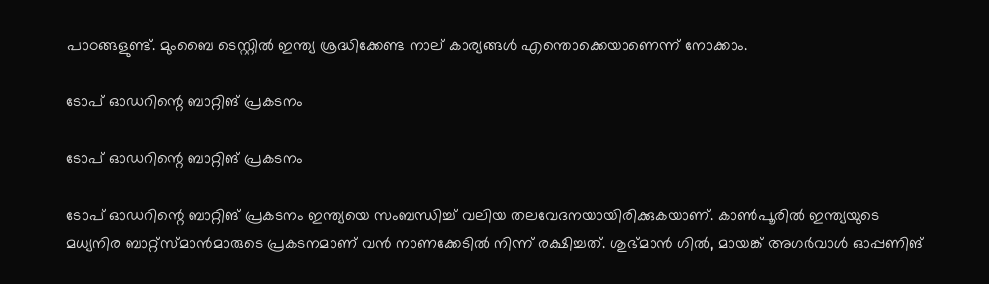പാഠങ്ങളുണ്ട്. മുംബൈ ടെസ്റ്റില്‍ ഇന്ത്യ ശ്രദ്ധിക്കേണ്ട നാല് കാര്യങ്ങള്‍ എന്തൊക്കെയാണെന്ന് നോക്കാം.

ടോപ് ഓഡറിന്റെ ബാറ്റിങ് പ്രകടനം

ടോപ് ഓഡറിന്റെ ബാറ്റിങ് പ്രകടനം

ടോപ് ഓഡറിന്റെ ബാറ്റിങ് പ്രകടനം ഇന്ത്യയെ സംബന്ധിച്ച് വലിയ തലവേദനയായിരിക്കുകയാണ്. കാണ്‍പൂരില്‍ ഇന്ത്യയുടെ മധ്യനിര ബാറ്റ്‌സ്മാന്‍മാരുടെ പ്രകടനമാണ് വന്‍ നാണക്കേടില്‍ നിന്ന് രക്ഷിച്ചത്. ശുഭ്മാന്‍ ഗില്‍, മായങ്ക് അഗര്‍വാള്‍ ഓപ്പണിങ്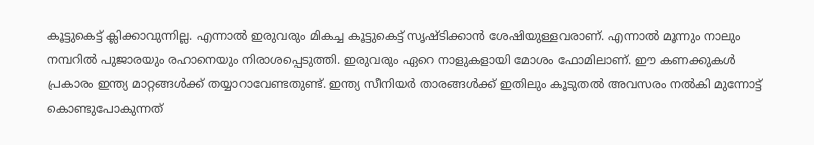കൂട്ടുകെട്ട് ക്ലിക്കാവുന്നില്ല. എന്നാല്‍ ഇരുവരും മികച്ച കൂട്ടുകെട്ട് സൃഷ്ടിക്കാന്‍ ശേഷിയുള്ളവരാണ്. എന്നാല്‍ മൂന്നും നാലും നമ്പറില്‍ പുജാരയും രഹാനെയും നിരാശപ്പെടുത്തി. ഇരുവരും ഏറെ നാളുകളായി മോശം ഫോമിലാണ്. ഈ കണക്കുകള്‍ പ്രകാരം ഇന്ത്യ മാറ്റങ്ങള്‍ക്ക് തയ്യാറാവേണ്ടതുണ്ട്. ഇന്ത്യ സീനിയര്‍ താരങ്ങള്‍ക്ക് ഇതിലും കൂടുതല്‍ അവസരം നല്‍കി മുന്നോട്ട് കൊണ്ടുപോകുന്നത്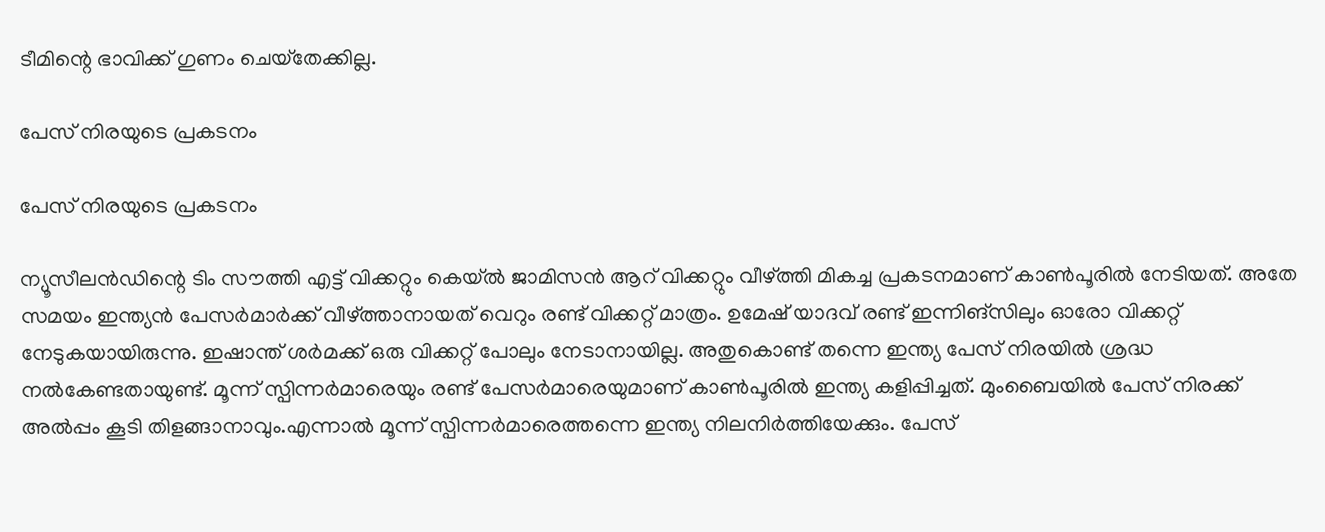ടീമിന്റെ ഭാവിക്ക് ഗുണം ചെയ്‌തേക്കില്ല.

പേസ് നിരയുടെ പ്രകടനം

പേസ് നിരയുടെ പ്രകടനം

ന്യൂസീലന്‍ഡിന്റെ ടിം സൗത്തി എട്ട് വിക്കറ്റും കെയ്ല്‍ ജാമിസന്‍ ആറ് വിക്കറ്റും വീഴ്ത്തി മികച്ച പ്രകടനമാണ് കാണ്‍പൂരില്‍ നേടിയത്. അതേ സമയം ഇന്ത്യന്‍ പേസര്‍മാര്‍ക്ക് വീഴ്ത്താനായത് വെറും രണ്ട് വിക്കറ്റ് മാത്രം. ഉമേഷ് യാദവ് രണ്ട് ഇന്നിങ്‌സിലും ഓരോ വിക്കറ്റ് നേടുകയായിരുന്നു. ഇഷാന്ത് ശര്‍മക്ക് ഒരു വിക്കറ്റ് പോലും നേടാനായില്ല. അതുകൊണ്ട് തന്നെ ഇന്ത്യ പേസ് നിരയില്‍ ശ്രദ്ധ നല്‍കേണ്ടതായുണ്ട്. മൂന്ന് സ്പിന്നര്‍മാരെയും രണ്ട് പേസര്‍മാരെയുമാണ് കാണ്‍പൂരില്‍ ഇന്ത്യ കളിപ്പിച്ചത്. മുംബൈയില്‍ പേസ് നിരക്ക് അല്‍പ്പം കൂടി തിളങ്ങാനാവും.എന്നാല്‍ മൂന്ന് സ്പിന്നര്‍മാരെത്തന്നെ ഇന്ത്യ നിലനിര്‍ത്തിയേക്കും. പേസ്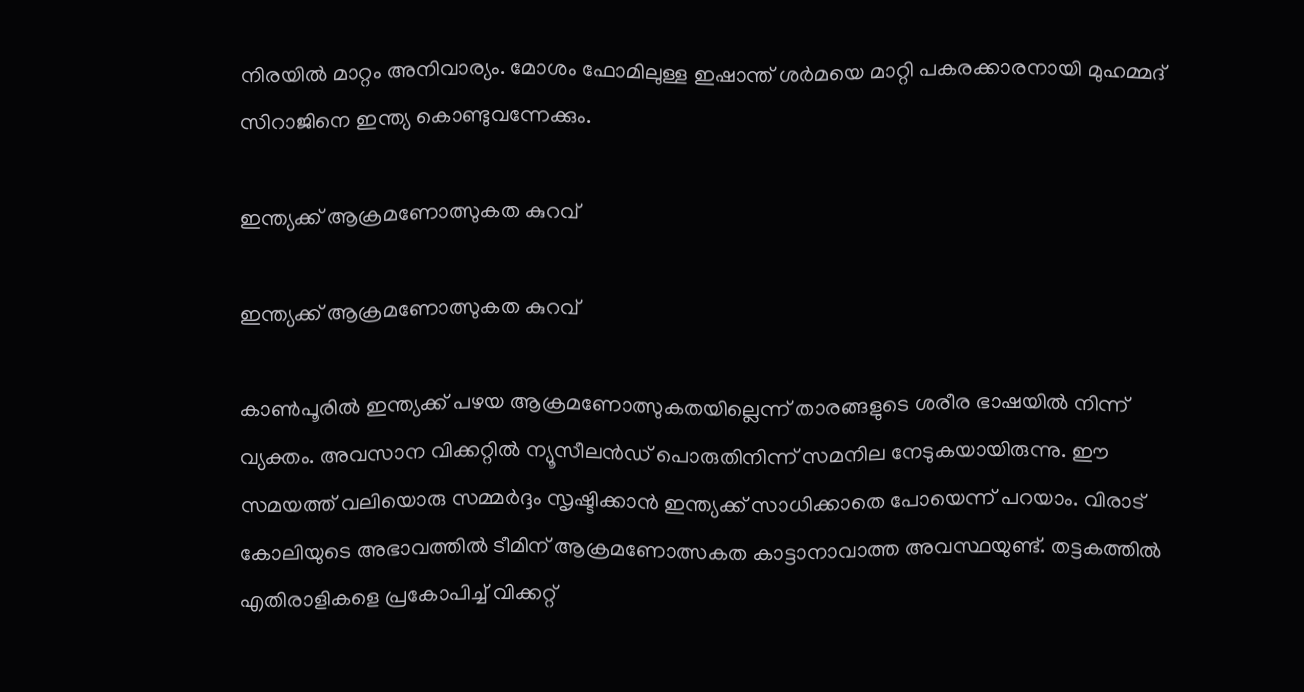നിരയില്‍ മാറ്റം അനിവാര്യം. മോശം ഫോമിലുള്ള ഇഷാന്ത് ശര്‍മയെ മാറ്റി പകരക്കാരനായി മുഹമ്മദ് സിറാജിനെ ഇന്ത്യ കൊണ്ടുവന്നേക്കും.

ഇന്ത്യക്ക് ആക്രമണോത്സുകത കുറവ്

ഇന്ത്യക്ക് ആക്രമണോത്സുകത കുറവ്

കാണ്‍പൂരില്‍ ഇന്ത്യക്ക് പഴയ ആക്രമണോത്സുകതയില്ലെന്ന് താരങ്ങളുടെ ശരീര ഭാഷയില്‍ നിന്ന് വ്യക്തം. അവസാന വിക്കറ്റില്‍ ന്യൂസീലന്‍ഡ് പൊരുതിനിന്ന് സമനില നേടുകയായിരുന്നു. ഈ സമയത്ത് വലിയൊരു സമ്മര്‍ദ്ദം സൃഷ്ടിക്കാന്‍ ഇന്ത്യക്ക് സാധിക്കാതെ പോയെന്ന് പറയാം. വിരാട് കോലിയുടെ അഭാവത്തില്‍ ടീമിന് ആക്രമണോത്സകത കാട്ടാനാവാത്ത അവസ്ഥയുണ്ട്. തട്ടകത്തില്‍ എതിരാളികളെ പ്രകോപിച്ച് വിക്കറ്റ്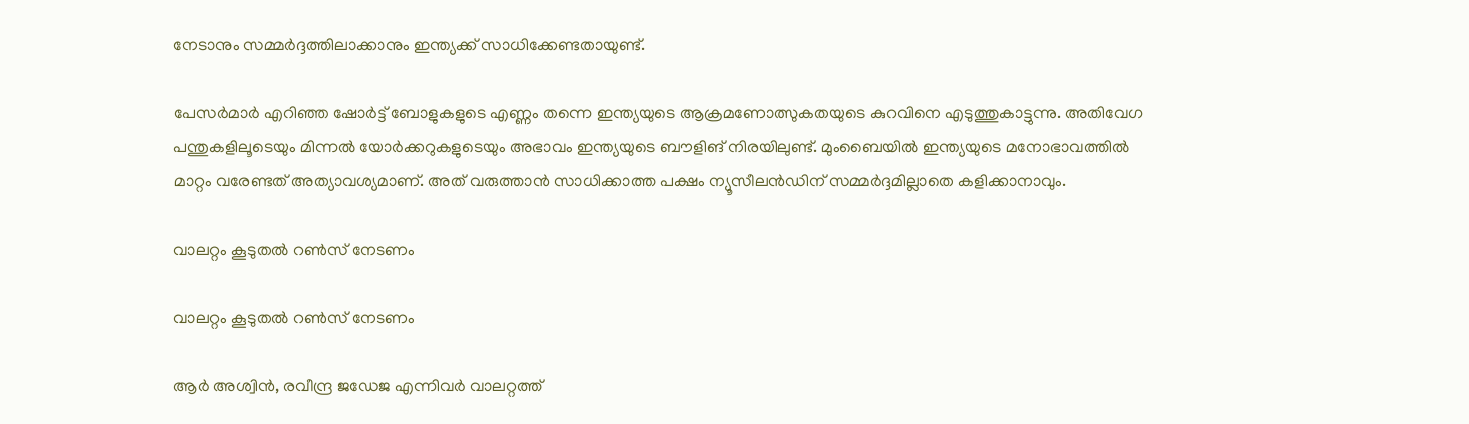നേടാനും സമ്മര്‍ദ്ദത്തിലാക്കാനും ഇന്ത്യക്ക് സാധിക്കേണ്ടതായുണ്ട്.

പേസര്‍മാര്‍ എറിഞ്ഞ ഷോര്‍ട്ട് ബോളുകളുടെ എണ്ണം തന്നെ ഇന്ത്യയുടെ ആക്രമണോത്സുകതയുടെ കുറവിനെ എടുത്തുകാട്ടുന്നു. അതിവേഗ പന്തുകളിലൂടെയും മിന്നല്‍ യോര്‍ക്കറുകളുടെയും അഭാവം ഇന്ത്യയുടെ ബൗളിങ് നിരയിലുണ്ട്. മുംബൈയില്‍ ഇന്ത്യയുടെ മനോഭാവത്തില്‍ മാറ്റം വരേണ്ടത് അത്യാവശ്യമാണ്. അത് വരുത്താന്‍ സാധിക്കാത്ത പക്ഷം ന്യൂസീലന്‍ഡിന് സമ്മര്‍ദ്ദമില്ലാതെ കളിക്കാനാവും.

വാലറ്റം കൂടുതല്‍ റണ്‍സ് നേടണം

വാലറ്റം കൂടുതല്‍ റണ്‍സ് നേടണം

ആര്‍ അശ്വിന്‍, രവീന്ദ്ര ജഡേജ എന്നിവര്‍ വാലറ്റത്ത്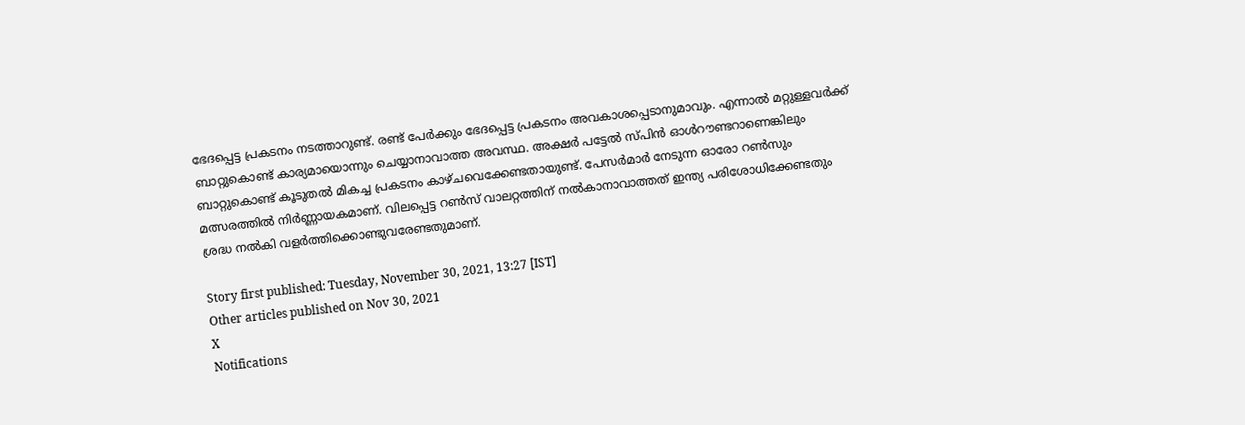ഭേദപ്പെട്ട പ്രകടനം നടത്താറുണ്ട്. രണ്ട് പേര്‍ക്കും ഭേദപ്പെട്ട പ്രകടനം അവകാശപ്പെടാനുമാവും. എന്നാല്‍ മറ്റുള്ളവര്‍ക്ക് ബാറ്റുകൊണ്ട് കാര്യമായൊന്നും ചെയ്യാനാവാത്ത അവസ്ഥ. അക്ഷര്‍ പട്ടേല്‍ സ്പിന്‍ ഓള്‍റൗണ്ടറാണെങ്കിലും ബാറ്റുകൊണ്ട് കൂടുതല്‍ മികച്ച പ്രകടനം കാഴ്ചവെക്കേണ്ടതായുണ്ട്. പേസര്‍മാര്‍ നേടുന്ന ഓരോ റണ്‍സും മത്സരത്തില്‍ നിര്‍ണ്ണായകമാണ്. വിലപ്പെട്ട റണ്‍സ് വാലറ്റത്തിന് നല്‍കാനാവാത്തത് ഇന്ത്യ പരിശോധിക്കേണ്ടതും ശ്രദ്ധ നല്‍കി വളര്‍ത്തിക്കൊണ്ടുവരേണ്ടതുമാണ്.

Story first published: Tuesday, November 30, 2021, 13:27 [IST]
Other articles published on Nov 30, 2021
X
Notifications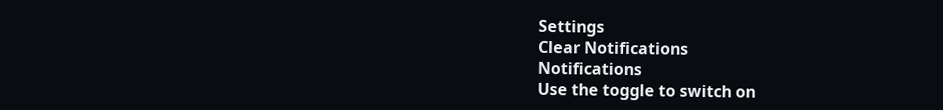Settings
Clear Notifications
Notifications
Use the toggle to switch on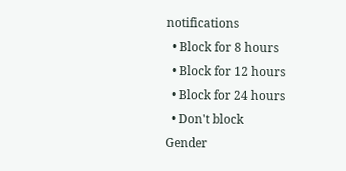notifications
  • Block for 8 hours
  • Block for 12 hours
  • Block for 24 hours
  • Don't block
Gender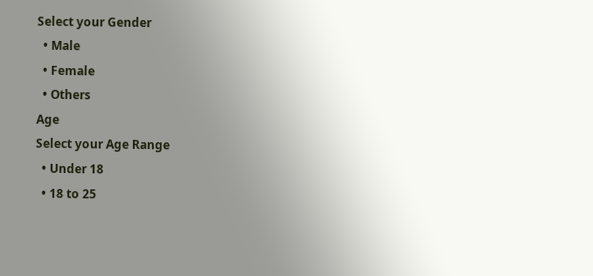Select your Gender
  • Male
  • Female
  • Others
Age
Select your Age Range
  • Under 18
  • 18 to 25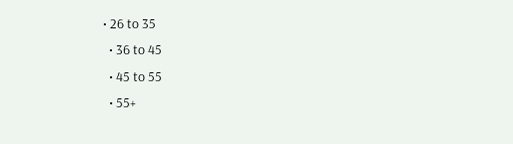• 26 to 35
  • 36 to 45
  • 45 to 55
  • 55+